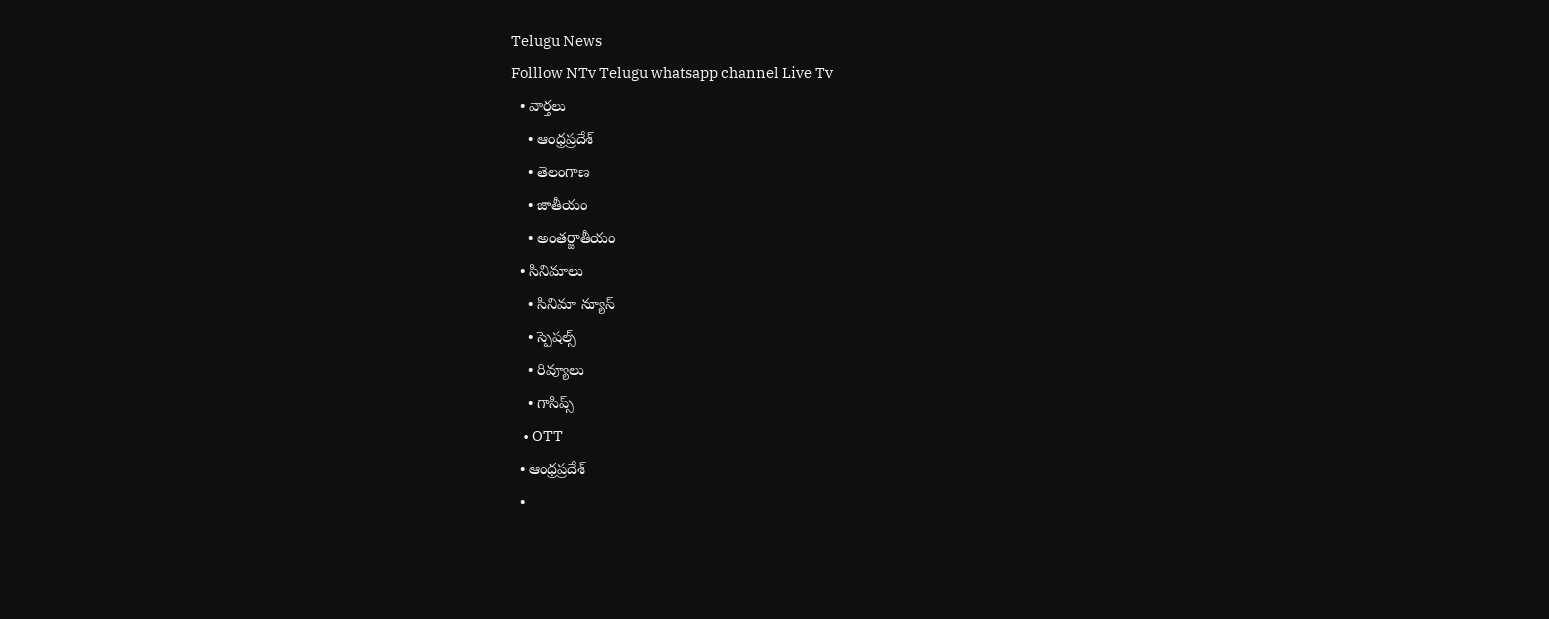Telugu News
Folllow NTv Telugu whatsapp channel Live Tv
  • వార్తలు
    • ఆంధ్రప్రదేశ్
    • తెలంగాణ
    • జాతీయం
    • అంతర్జాతీయం
  • సినిమాలు
    • సినిమా న్యూస్
    • స్పెషల్స్
    • రివ్యూలు
    • గాసిప్స్
    • OTT
  • ఆంధ్రప్రదేశ్
  •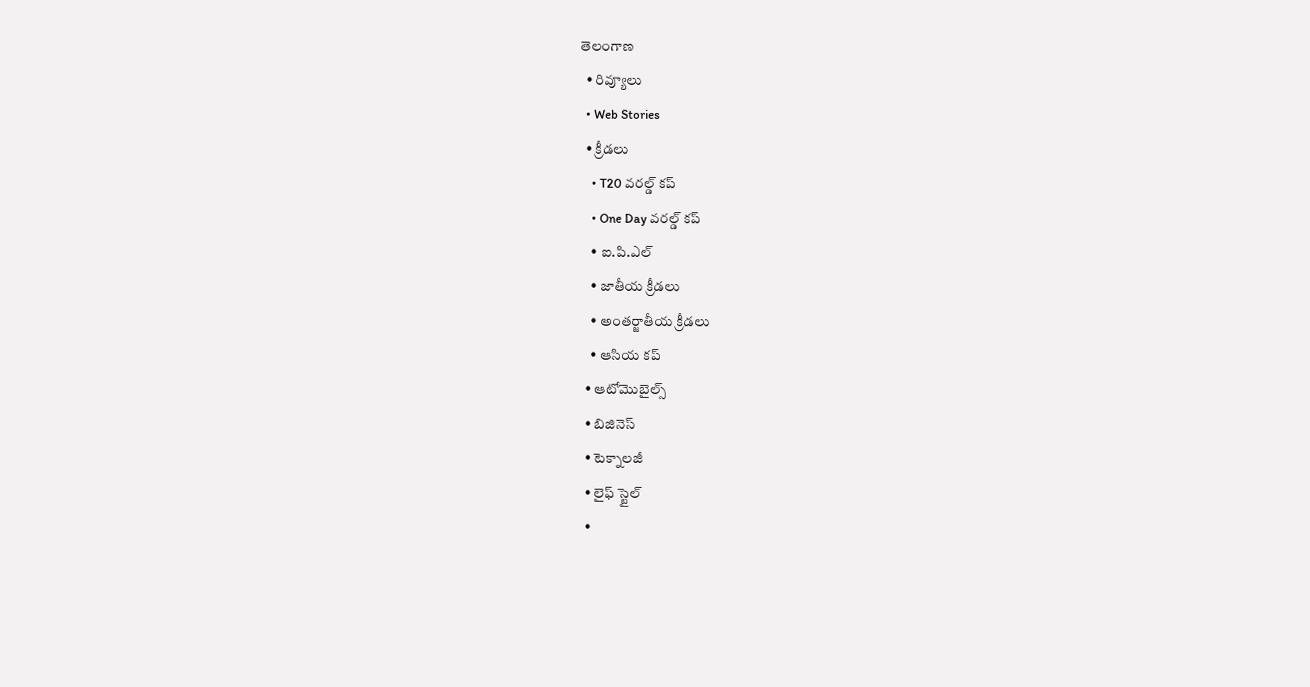తెలంగాణ
  • రివ్యూలు
  • Web Stories
  • క్రీడలు
    • T20 వరల్డ్ కప్
    • One Day వరల్డ్ కప్
    • ఐ.పి.ఎల్
    • జాతీయ క్రీడలు
    • అంతర్జాతీయ క్రీడలు
    • ఆసియ కప్
  • ఆటోమొబైల్స్
  • బిజినెస్‌
  • టెక్నాలజీ
  • లైఫ్ స్టైల్
  •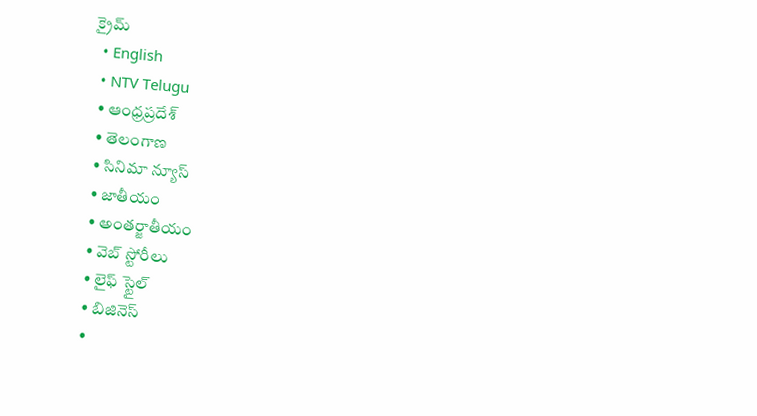క్రైమ్
  • English
  • NTV Telugu
  • ఆంధ్రప్రదేశ్
  • తెలంగాణ
  • సినిమా న్యూస్
  • జాతీయం
  • అంతర్జాతీయం
  • వెబ్ స్టోరీలు
  • లైఫ్ స్టైల్
  • బిజినెస్‌
  •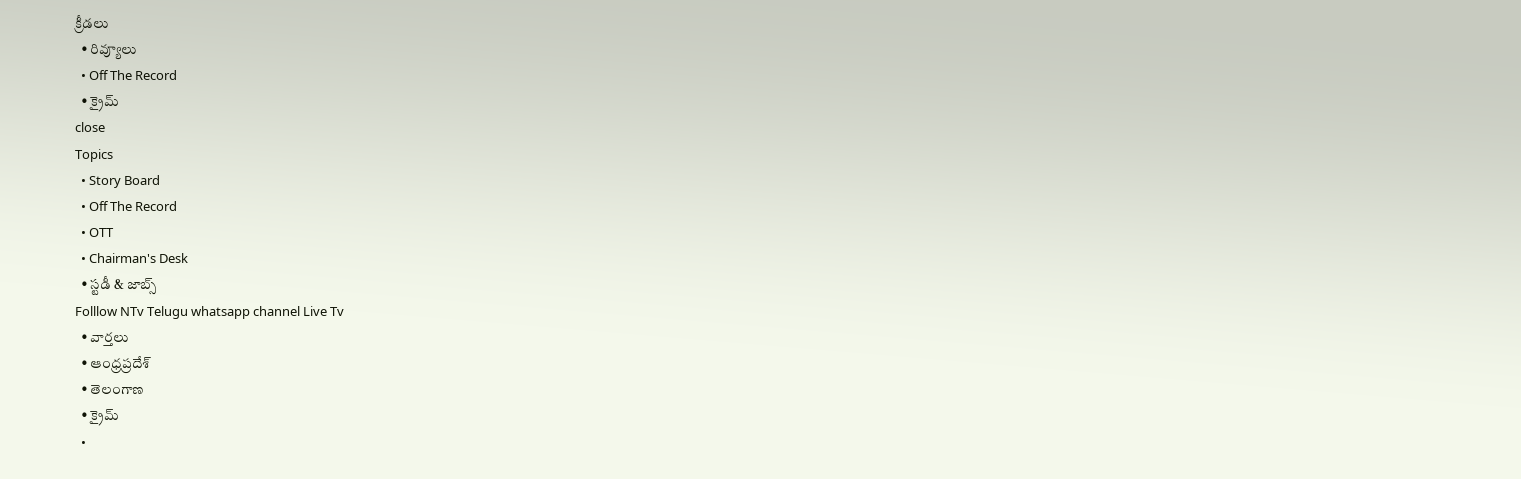క్రీడలు
  • రివ్యూలు
  • Off The Record
  • క్రైమ్
close
Topics
  • Story Board
  • Off The Record
  • OTT
  • Chairman's Desk
  • స్టడీ & జాబ్స్
Folllow NTv Telugu whatsapp channel Live Tv
  • వార్తలు
  • ఆంధ్రప్రదేశ్
  • తెలంగాణ
  • క్రైమ్
  •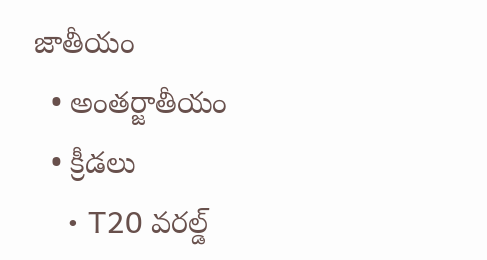జాతీయం
  • అంతర్జాతీయం
  • క్రీడలు
    • T20 వరల్డ్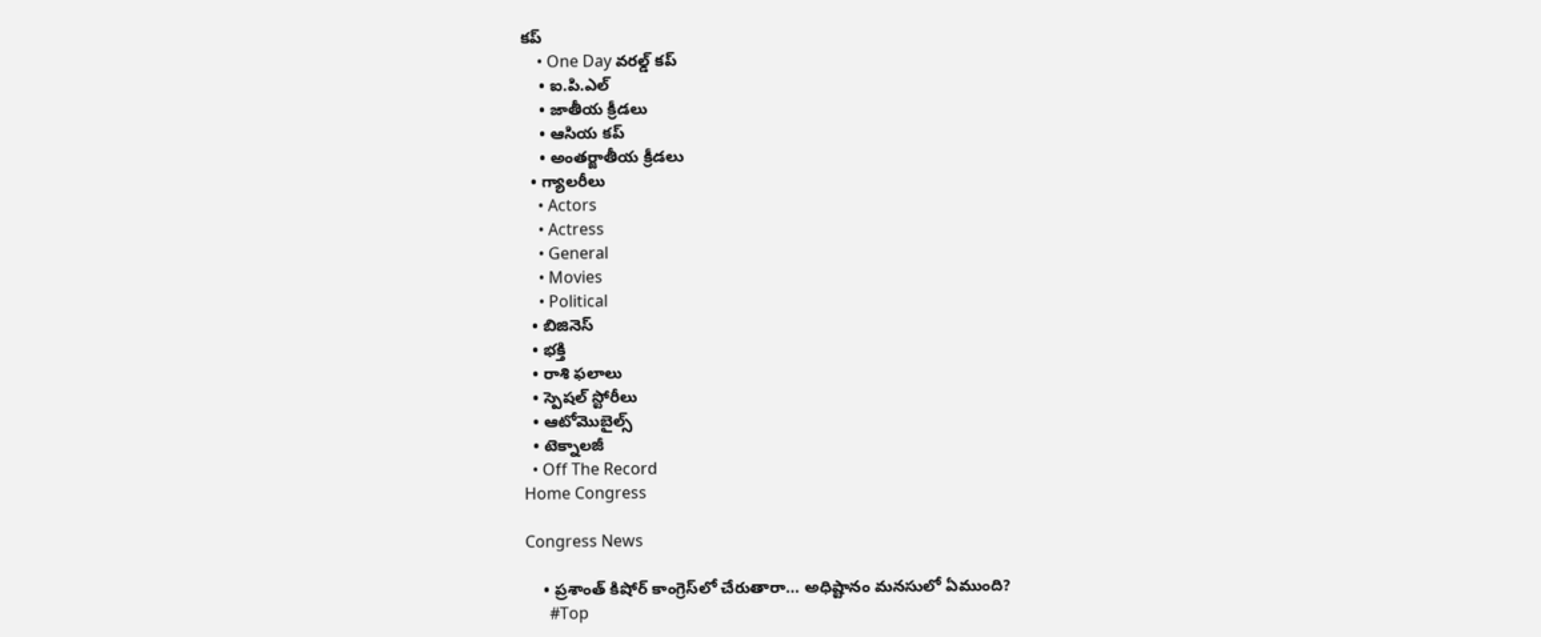కప్
    • One Day వరల్డ్ కప్
    • ఐ.పి.ఎల్
    • జాతీయ క్రీడలు
    • ఆసియ కప్
    • అంతర్జాతీయ క్రీడలు
  • గ్యాలరీలు
    • Actors
    • Actress
    • General
    • Movies
    • Political
  • బిజినెస్‌
  • భక్తి
  • రాశి ఫలాలు
  • స్పెషల్‌ స్టోరీలు
  • ఆటోమొబైల్స్
  • టెక్నాలజీ
  • Off The Record
Home Congress

Congress News

    • ప్రశాంత్ కిషోర్ కాంగ్రెస్‌లో చేరుతారా… అధిష్టానం మనసులో ఏముంది?
      #Top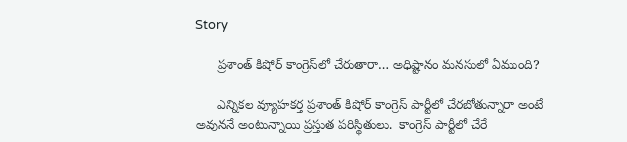Story

      ప్రశాంత్ కిషోర్ కాంగ్రెస్‌లో చేరుతారా… అధిష్టానం మనసులో ఏముంది?

      ఎన్నికల వ్యూహ‌క‌ర్త ప్ర‌శాంత్ కిషోర్ కాంగ్రెస్ పార్టీలో చేర‌బోతున్నారా అంటే అవున‌నే అంటున్నాయి ప్ర‌స్తుత ప‌రిస్థితులు.  కాంగ్రెస్ పార్టీలో చేరే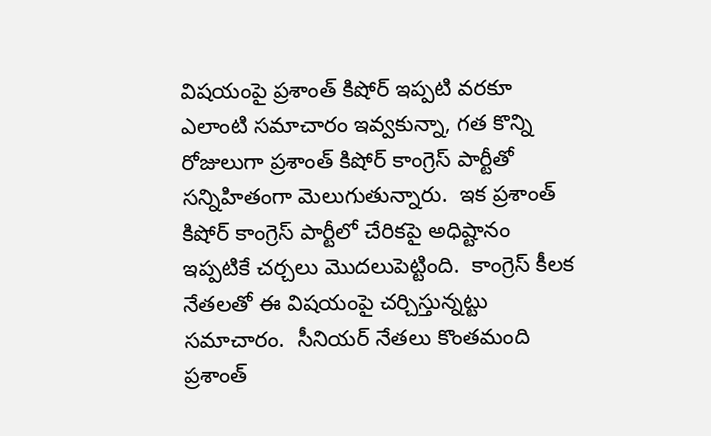విష‌యంపై ప్ర‌శాంత్ కిషోర్ ఇప్ప‌టి వ‌ర‌కూ ఎలాంటి స‌మాచారం ఇవ్వ‌కున్నా, గ‌త కొన్ని రోజులుగా ప్ర‌శాంత్ కిషోర్ కాంగ్రెస్ పార్టీతో స‌న్నిహితంగా మెలుగుతున్నారు.  ఇక ప్ర‌శాంత్ కిషోర్ కాంగ్రెస్ పార్టీలో చేరిక‌పై అధిష్టానం ఇప్ప‌టికే చ‌ర్చ‌లు మొద‌లుపెట్టింది.  కాంగ్రెస్ కీల‌క నేత‌ల‌తో ఈ విష‌యంపై చ‌ర్చిస్తున్న‌ట్టు స‌మాచారం.  సీనియ‌ర్ నేత‌లు కొంత‌మంది ప్ర‌శాంత్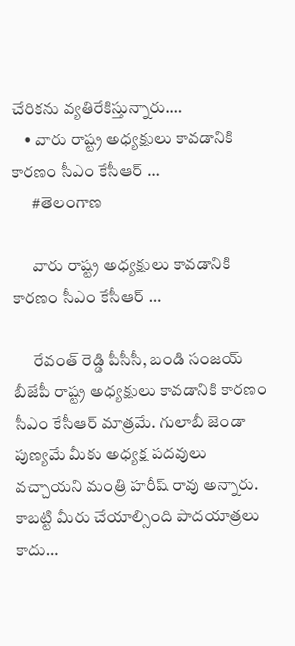చేరికను వ్య‌తిరేకిస్తున్నారు.…
    • వారు రాష్ట్ర అధ్యక్షులు కావడానికి కారణం సీఎం కేసీఆర్ …
      #తెలంగాణ

      వారు రాష్ట్ర అధ్యక్షులు కావడానికి కారణం సీఎం కేసీఆర్ …

      రేవంత్ రెడ్డి పీసీసీ, బండి సంజయ్ బీజేపీ రాష్ట్ర అధ్యక్షులు కావడానికి కారణం సీఎం కేసీఆర్ మాత్రమే. గులాబీ జెండా పుణ్యమే మీకు అధ్యక్ష పదవులు వచ్చాయని మంత్రి హరీష్ రావు అన్నారు. కాబట్టి మీరు చేయాల్సింది పాదయాత్రలు కాదు…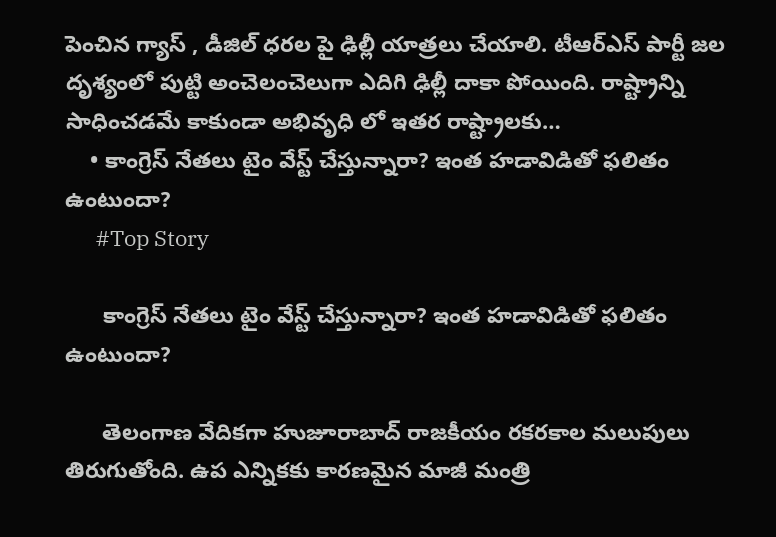పెంచిన గ్యాస్ , డీజిల్ ధరల పై ఢిల్లీ యాత్రలు చేయాలి. టీఆర్ఎస్ పార్టీ జల దృశ్యంలో పుట్టి అంచెలంచెలుగా ఎదిగి ఢిల్లీ దాకా పోయింది. రాష్ట్రాన్ని సాధించడమే కాకుండా అభివృధి లో ఇతర రాష్ట్రాలకు…
    • కాంగ్రెస్ నేతలు టైం వేస్ట్ చేస్తున్నారా? ఇంత హడావిడితో ఫలితం ఉంటుందా?
      #Top Story

      కాంగ్రెస్ నేతలు టైం వేస్ట్ చేస్తున్నారా? ఇంత హడావిడితో ఫలితం ఉంటుందా?

      తెలంగాణ వేదికగా హుజూరాబాద్ రాజకీయం రకరకాల మలుపులు తిరుగుతోంది. ఉప ఎన్నికకు కారణమైన మాజీ మంత్రి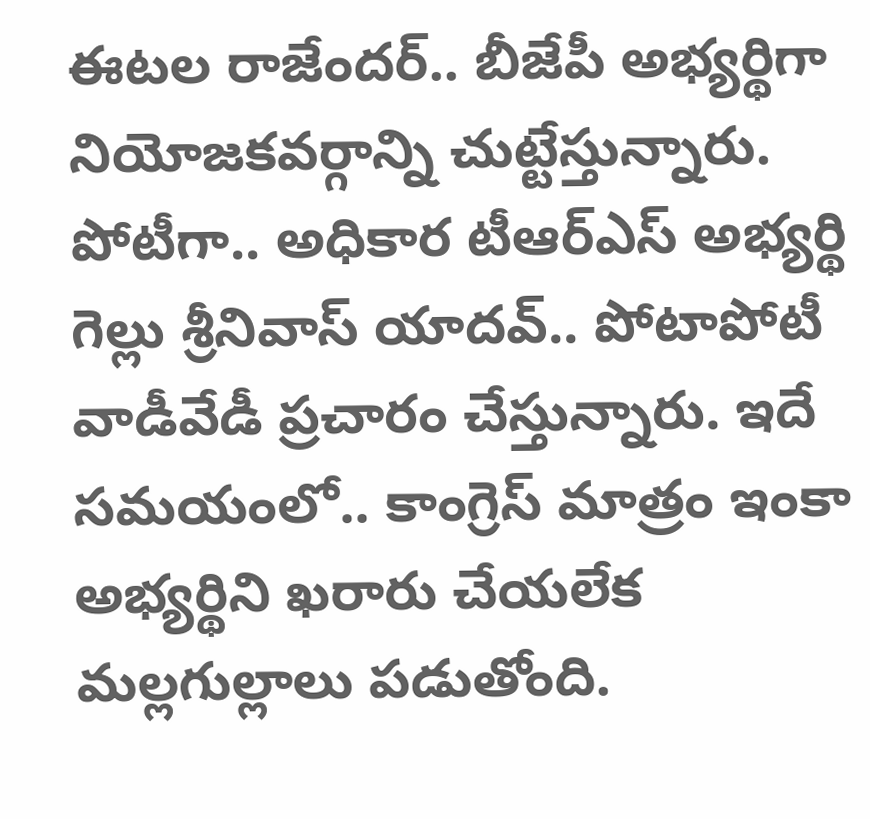ఈటల రాజేందర్.. బీజేపీ అభ్యర్థిగా నియోజకవర్గాన్ని చుట్టేస్తున్నారు. పోటీగా.. అధికార టీఆర్ఎస్ అభ్యర్థి గెల్లు శ్రీనివాస్ యాదవ్.. పోటాపోటీ వాడీవేడీ ప్రచారం చేస్తున్నారు. ఇదే సమయంలో.. కాంగ్రెస్ మాత్రం ఇంకా అభ్యర్థిని ఖరారు చేయలేక మల్లగుల్లాలు పడుతోంది.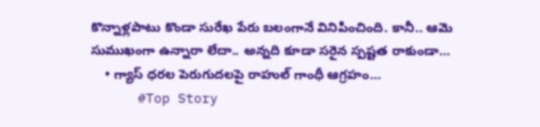కొన్నాళ్లపాటు కొండా సురేఖ పేరు బలంగానే వినిపించింది. కానీ.. ఆమె సుముఖంగా ఉన్నారా లేదా.. అన్నది కూడా సరైన స్పష్టత రాకుండా…
    • గ్యాస్ ధ‌ర‌ల పెరుగుద‌ల‌పై రాహుల్ గాంధీ ఆగ్ర‌హం…
      #Top Story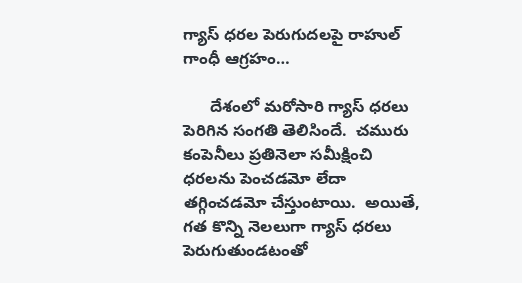గ్యాస్ ధ‌ర‌ల పెరుగుద‌ల‌పై రాహుల్ గాంధీ ఆగ్ర‌హం…

      దేశంలో మ‌రోసారి గ్యాస్ ధ‌ర‌లు పెరిగిన సంగ‌తి తెలిసిందే.  చ‌మురు కంపెనీలు ప్ర‌తినెలా స‌మీక్షించి ధ‌ర‌ల‌ను పెంచ‌డ‌మో లేదా త‌గ్గించ‌డ‌మో చేస్తుంటాయి.  అయితే, గ‌త కొన్ని నెల‌లుగా గ్యాస్ ధ‌ర‌లు పెరుగుతుండ‌టంతో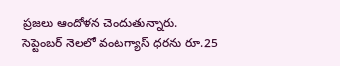ప్ర‌జలు ఆందోళ‌న చెందుతున్నారు.  సెప్టెంబ‌ర్ నెల‌లో వంట‌గ్యాస్ ధ‌ర‌ను రూ.25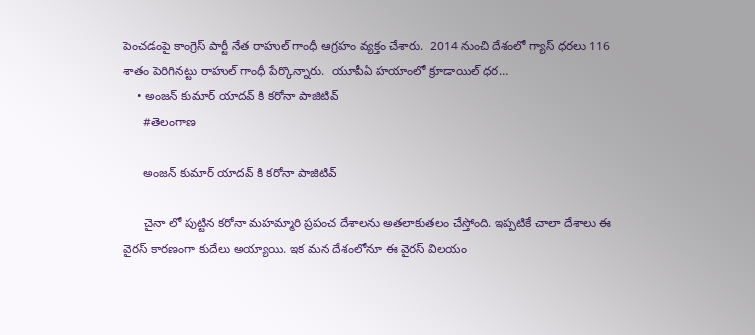పెంచ‌డంపై కాంగ్రెస్ పార్టీ నేత రాహుల్ గాంధీ ఆగ్ర‌హం వ్య‌క్తం చేశారు.  2014 నుంచి దేశంలో గ్యాస్ ధ‌ర‌లు 116 శాతం పెరిగిన‌ట్టు రాహుల్ గాంధీ పేర్కొన్నారు.  యూపీఏ హ‌యాంలో క్రూడాయిల్ ధ‌ర…
    • అంజన్ కుమార్ యాదవ్ కి కరోనా పాజిటివ్
      #తెలంగాణ

      అంజన్ కుమార్ యాదవ్ కి కరోనా పాజిటివ్

      చైనా లో పుట్టిన కరోనా మహమ్మారి ప్రపంచ దేశాలను అతలాకుతలం చేస్తోంది. ఇప్పటికే చాలా దేశాలు ఈ వైరస్ కారణంగా కుదేలు అయ్యాయి. ఇక మన దేశంలోనూ ఈ వైరస్ విలయం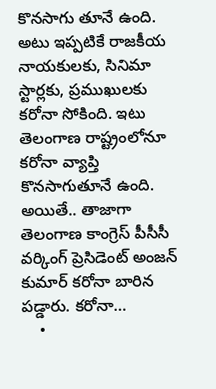కొనసాగు తూనే ఉంది. అటు ఇప్పటికే రాజకీయ నాయకులకు, సినిమా స్టార్లకు, ప్రముఖులకు కరోనా సోకింది. ఇటు తెలంగాణ రాష్ట్రంలోనూ కరోనా వ్యాప్తి కొనసాగుతూనే ఉంది. అయితే.. తాజాగా తెలంగాణ కాంగ్రెస్ పీసీసీ వర్కింగ్‌ ప్రెసిడెంట్‌ అంజన్‌ కుమార్‌ కరోనా బారిన పడ్డారు. కరోనా…
    •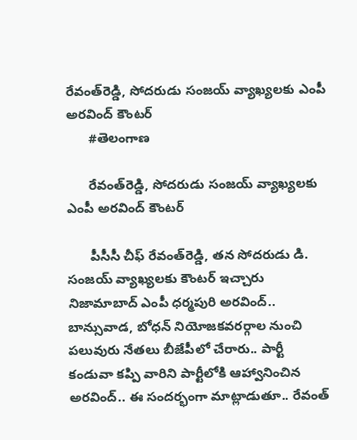రేవంత్‌రెడ్డి, సోదరుడు సంజయ్‌ వ్యాఖ్యలకు ఎంపీ అరవింద్‌ కౌంటర్
      #తెలంగాణ

      రేవంత్‌రెడ్డి, సోదరుడు సంజయ్‌ వ్యాఖ్యలకు ఎంపీ అరవింద్‌ కౌంటర్

      పీసీసీ చీఫ్‌ రేవంత్‌రెడ్డి, తన సోదరుడు డి. సంజయ్‌ వ్యాఖ్యలకు కౌంటర్‌ ఇచ్చారు నిజామాబాద్‌ ఎంపీ ధర్మపురి అరవింద్.. బాన్సువాడ, బోధన్ నియోజకవరర్గాల నుంచి పలువురు నేతలు బీజేపీలో చేరారు.. పార్టీ కండువా కప్పి వారిని పార్టీలోకి ఆహ్వానించిన అరవింద్.. ఈ సందర్భంగా మాట్లాడుతూ.. రేవంత్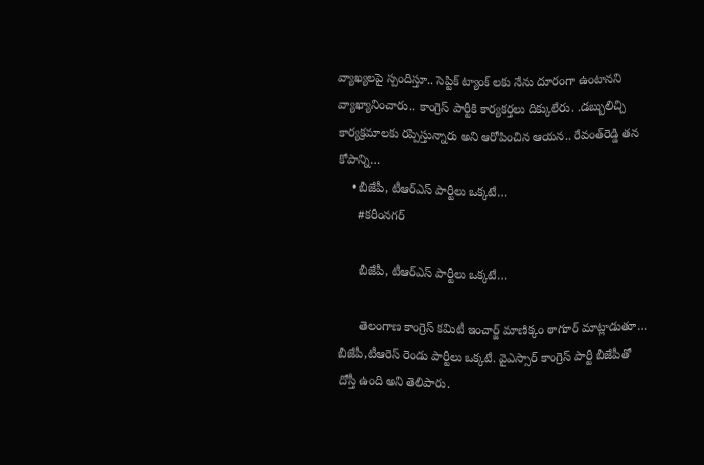వ్యాఖ్యలపై స్పందిస్తూ.. సెప్టిక్ ట్యాంక్ లకు నేను దూరంగా ఉంటానని వ్యాఖ్యానించారు.. కాంగ్రెస్ పార్టీకి కార్యకర్తలు దిక్కులేరు. .డబ్బులిచ్చి కార్యక్రమాలకు రప్పిస్తున్నారు అని ఆరోపించిన ఆయన.. రేవంత్‌రెడ్డి తన కోపాన్ని…
    • బీజేపీ, టీఆర్ఎస్ పార్టీలు ఒక్కటే…
      #కరీంనగర్

      బీజేపీ, టీఆర్ఎస్ పార్టీలు ఒక్కటే…

      తెలంగాణ కాంగ్రెస్ కమిటీ ఇంచార్జ్ మాణిక్కం ఠాగూర్ మాట్లాడుతూ… బీజేపీ,టీఆరెస్ రెండు పార్టీలు ఒక్కటే. వైఎస్సార్ కాంగ్రెస్ పార్టీ బీజేపీతో దోస్తీ ఉంది అని తెలిపారు.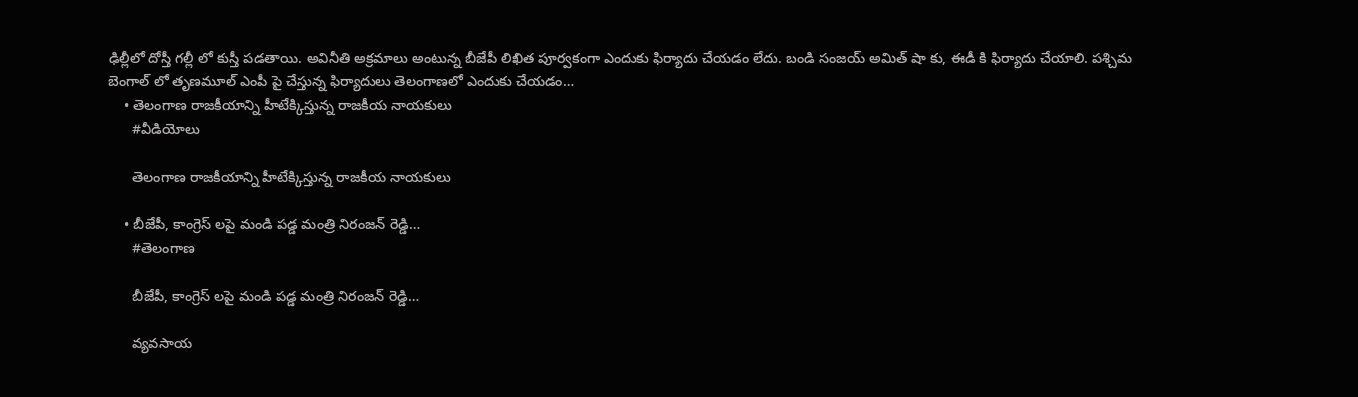ఢిల్లీలో దోస్తీ గల్లీ లో కుస్తీ పడతాయి. అవినీతి అక్రమాలు అంటున్న బీజేపీ లిఖిత పూర్వకంగా ఎందుకు ఫిర్యాదు చేయడం లేదు. బండి సంజయ్ అమిత్ షా కు, ఈడీ కి ఫిర్యాదు చేయాలి. పశ్చిమ బెంగాల్ లో తృణమూల్ ఎంపీ పై చేస్తున్న ఫిర్యాదులు తెలంగాణలో ఎందుకు చేయడం…
    • తెలంగాణ రాజకీయాన్ని హీటేక్కిస్తున్న రాజకీయ నాయకులు
      #వీడియోలు

      తెలంగాణ రాజకీయాన్ని హీటేక్కిస్తున్న రాజకీయ నాయకులు

    • బీజేపీ, కాంగ్రెస్ లపై మండి పడ్డ మంత్రి నిరంజన్ రెడ్డి…
      #తెలంగాణ

      బీజేపీ, కాంగ్రెస్ లపై మండి పడ్డ మంత్రి నిరంజన్ రెడ్డి…

      వ్యవసాయ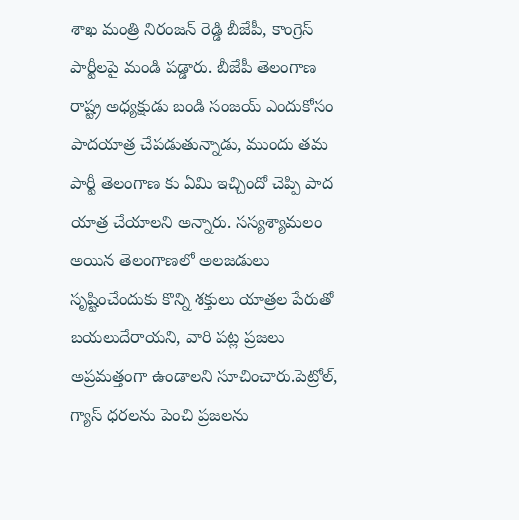శాఖ మంత్రి నిరంజన్ రెడ్డి బీజేపీ, కాంగ్రెస్ పార్టీలపై మండి పడ్డారు. బీజేపీ తెలంగాణ రాష్ట్ర అధ్యక్షుడు బండి సంజయ్ ఎందుకోసం పాదయాత్ర చేపడుతున్నాడు, ముందు తమ పార్టీ తెలంగాణ కు ఏమి ఇచ్చిందో చెప్పి పాద యాత్ర చేయాలని అన్నారు. సస్యశ్యామలం అయిన తెలంగాణలో అలజడులు సృష్టించేందుకు కొన్ని శక్తులు యాత్రల పేరుతో బయలుదేరాయని, వారి పట్ల ప్రజలు అప్రమత్తంగా ఉండాలని సూచించారు.పెట్రోల్, గ్యాస్ ధరలను పెంచి ప్రజలను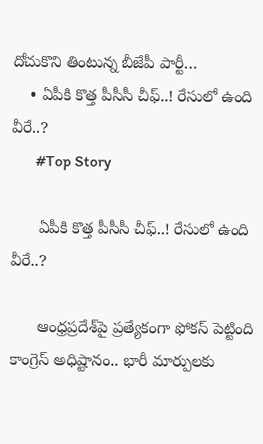దోచుకొని తింటున్న బీజేపీ పార్టీ…
    • ఏపీకి కొత్త పీసీసీ చీఫ్‌..! రేసులో ఉంది వీరే..?
      #Top Story

      ఏపీకి కొత్త పీసీసీ చీఫ్‌..! రేసులో ఉంది వీరే..?

      ఆంధ్రప్రదేశ్‌పై ప్రత్యేకంగా ఫోకస్‌ పెట్టింది కాంగ్రెస్‌ అధిష్టానం.. భారీ మార్పులకు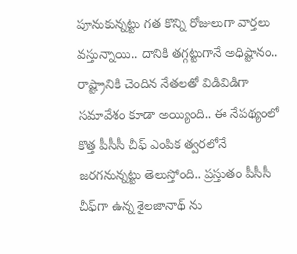పూనుకున్నట్టు గత కొన్ని రోజులుగా వార్తలు వస్తున్నాయి.. దానికి తగ్గట్టుగానే అధిష్టానం.. రాష్ట్రానికి చెందిన నేతలతో విడివిడిగా సమావేశం కూడా అయ్యింది.. ఈ నేపథ్యంలో కొత్త పీసీసీ చీఫ్‌ ఎంపిక త్వరలోనే జరగనున్నట్టు తెలుస్తోంది.. ప్రస్తుతం పీసీసీ చీఫ్‌గా ఉన్న శైలజానాథ్ ను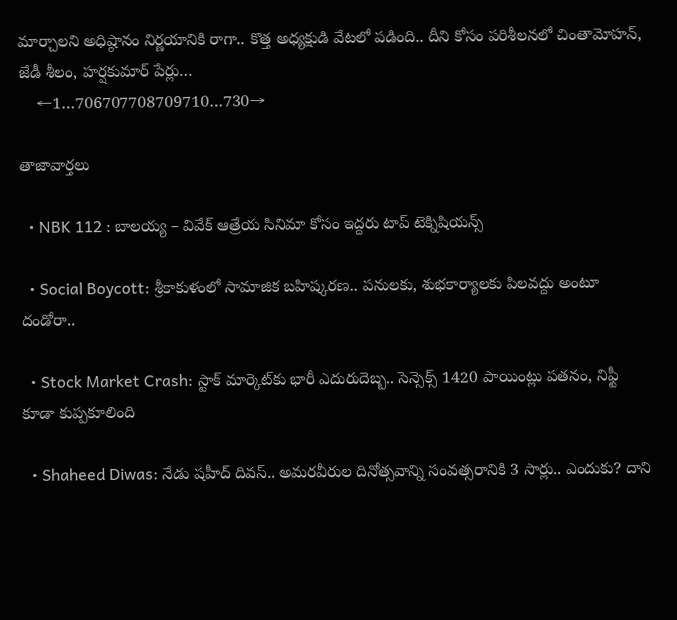మార్చాలని అధిష్ఠానం నిర్ణయానికి రాగా.. కొత్త అధ్యక్షుడి వేటలో పడింది.. దీని కోసం పరిశీలనలో చింతామోహన్, జేడీ శీలం, హర్షకుమార్ పేర్లు…
    ←1…706707708709710…730→

తాజావార్తలు

  • NBK 112 : బాలయ్య – వివేక్ ఆత్రేయ సినిమా కోసం ఇద్దరు టాప్ టెక్నిషియన్స్

  • Social Boycott: శ్రీకాకుళంలో సామాజిక బహిష్కరణ.. పనులకు, శుభకార్యాలకు పిలవద్దు అంటూ దండోరా..

  • Stock Market Crash: స్టాక్ మార్కెట్‌కు భారీ ఎదురుదెబ్బ.. సెన్సెక్స్ 1420 పాయింట్లు పతనం, నిఫ్టీ కూడా కుప్పకూలింది

  • Shaheed Diwas: నేడు షహీద్ దివస్.. అమరవీరుల దినోత్సవాన్ని సంవత్సరానికి 3 సార్లు.. ఎందుకు? దాని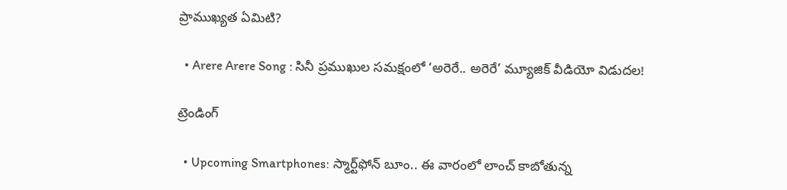ప్రాముఖ్యత ఏమిటి?

  • Arere Arere Song : సినీ ప్రముఖుల సమక్షంలో ‘అరెరే.. అరెరే’ మ్యూజిక్ వీడియో విడుదల!

ట్రెండింగ్‌

  • Upcoming Smartphones: స్మార్ట్‌ఫోన్ బూం.. ఈ వారంలో లాంచ్ కాబోతున్న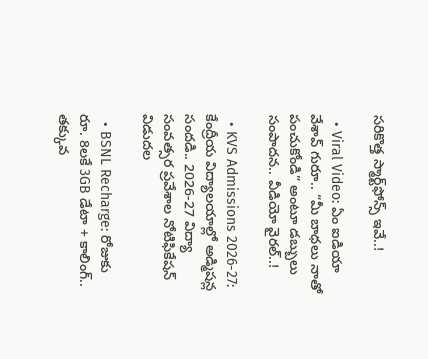సరికొత్త స్మార్ట్‌ఫోన్స్ ఇవే..!

  • Viral Video: ఏం ఐడియా వేశావ్ గురూ.. “మీ బాధలు నాతో పంచుకోండి” అంటూ డబ్బులు సంపాదన.. వీడియో వైరల్..!

  • KVS Admissions 2026-27: కేంద్రీయ విద్యాలయాల్లో అడ్మిషన్ల సందడి.. 2026-27 విద్యా సంవత్సర ప్రవేశాల నోటిఫికేషన్ విడుదల

  • BSNL Recharge: రోజుకు రూ. 8లకే 3GB డేటా + కాలింగ్.. తక్కువ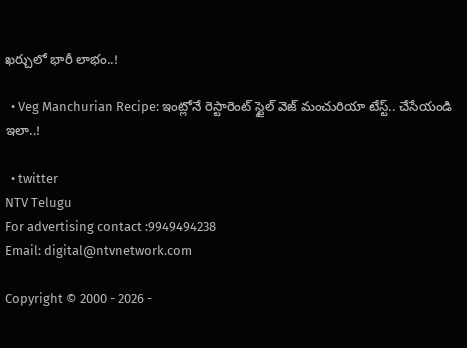ఖర్చులో భారీ లాభం..!

  • Veg Manchurian Recipe: ఇంట్లోనే రెస్టారెంట్ స్టైల్ వెజ్ మంచురియా టేస్ట్.. చేసేయండి ఇలా..!

  • twitter
NTV Telugu
For advertising contact :9949494238
Email: digital@ntvnetwork.com

Copyright © 2000 - 2026 -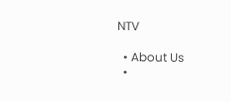NTV

  • About Us
  •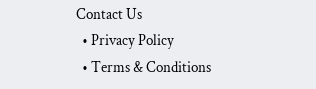Contact Us
  • Privacy Policy
  • Terms & Conditions